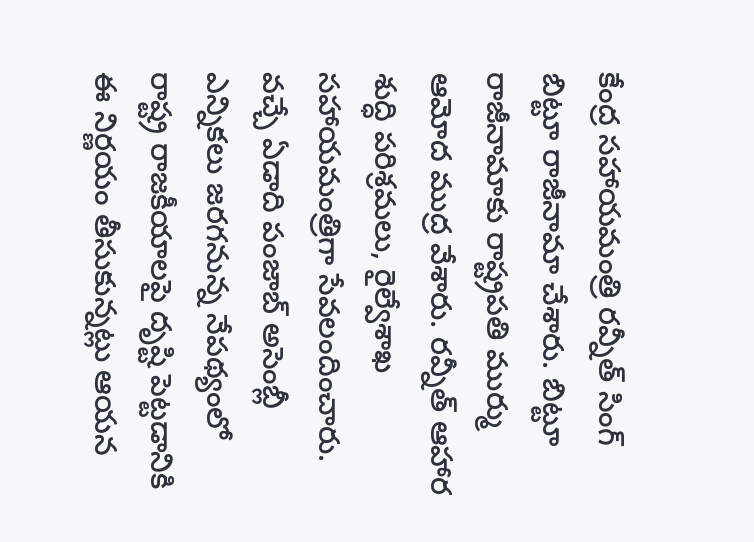కేంద్ర సహాయమంత్రి రవ్నీత్ సింగ్ బిట్టూ రాజీనామా చేశారు. బిట్టూ రాజీనామాకు రాష్ట్రపతి ముర్ము ఆమోద ముద్ర వేశారు. రవ్నీత్ ఆహార శుద్ధి పరిశ్రమలు, రైల్వేశాఖ సహాయమంత్రిగా సేవలందించారు. వచ్చే ఏడాది పంజాబ్ అసెంబ్లీ ఎన్నికలు జరగనున్న నేపథ్యంలో రాష్ట్ర రాజకీయాలపై దృష్టి పెట్టడానికి ఈ నిర్ణయం తీసుకున్నట్లు ఆయన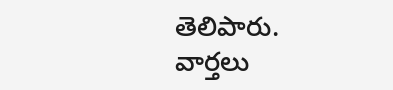తెలిపారు.
వార్తలు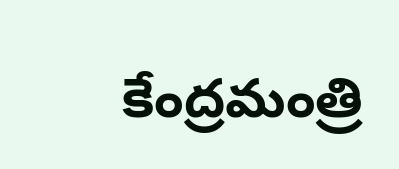కేంద్రమంత్రి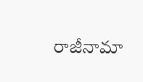రాజీనామా